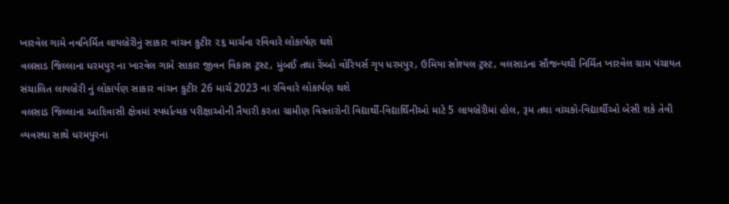ખારવેલ ગામે નવનિર્મિત લાયબ્રેરીનું સાકાર વાંચન કુટીર ૨૬ માર્ચના રવિવારે લોકાર્પણ થશે
વલસાડ જિલ્લાના ધરમપુર ના ખારવેલ ગામે સાકાર જીવન વિકાસ ટ્રસ્ટ, મુંબઈ તથા રેંમ્બો વોરિયર્સ ગૃપ ધરમપુર, ઉમિયા સોશ્યલ ટ્રસ્ટ, વલસાડના સૌજન્યથી નિર્મિત ખારવેલ ગ્રામ પંચાયત સંચાલિત લાયબ્રેરી નું લોકાર્પણ સાકાર વાંચન કુટીર 26 માર્ચ 2023 ના રવિવારે લોકાર્પણ થશે
વલસાડ જિલ્લાના આદિવાસી ક્ષેત્રમાં સ્પર્ધાત્મક પરીક્ષાઓની તૈયારી કરતા ગ્રામીણ વિસ્તારોની વિદ્યાર્થી-વિદ્યાર્થિનીઓ માટે 5 લાયબ્રેરીમાં હોલ, રૂમ તથા વાંચકો-વિદ્યાર્થીઓ બેસી શકે તેવી વ્યવસ્થા સાથે ધરમપુરના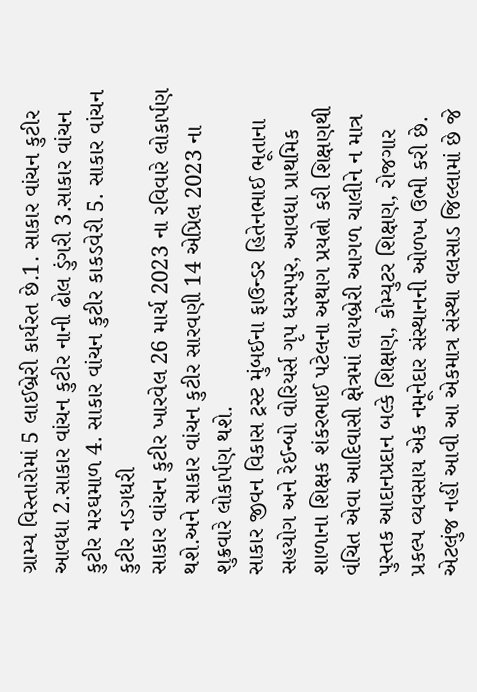ગ્રામ્ય વિસ્તારોમાં 5 લાઈબ્રેરી કાર્યરત છે.1. સાકાર વાંચન કુટીર આવધા 2.સાકાર વાંચન કુટીર નાની ઢોલ ડુંગરી 3.સાકાર વાંચન કુટીર મરઘમાળ 4. સાકાર વાંચન કુટીર કાકડવેરી 5. સાકાર વાંચન કુટીર નડગધરી
સાકાર વાંચન કુટીર ખારવેલ 26 માર્ચ 2023 ના રવિવારે લોકાર્પણ થશે.અને સાકાર વાંચન કુટીર સારવણી 14 એપ્રિલ 2023 ના શુક્રવારે લોકાર્પણ થશે.
સાકાર જીવન વિકાસ ટ્રસ્ટ મુંબઈના ફાઉન્ડર હિતેનભાઈ ભૂતાના સહયોગ અને રેઈન્બો વોરિયર્સ ગૃપ ધરમપુર, આવધા પ્રાથમિક શાળાના શિક્ષક શંકરભાઈ પટેલના અથાગ પ્રયત્નો કરી શિક્ષણથી વંચિત એવા આદિવાસી ક્ષેત્રમાં લાયબ્રેરી આગળ ચાલીને ન માત્ર પુસ્તક આદાનપ્રદાન બલ્કે શિક્ષણ, કોમ્યુટર શિક્ષણ, રોજગાર પ્રકલ્પ વ્યવસાય એક નમૂનેદાર સંસ્થાનની ઓળખ ઉભી કરી છે. એટલુંજ નહીં આવી આ એકમાત્ર સંસ્થા વલસાડ જિલ્લામાં છે જે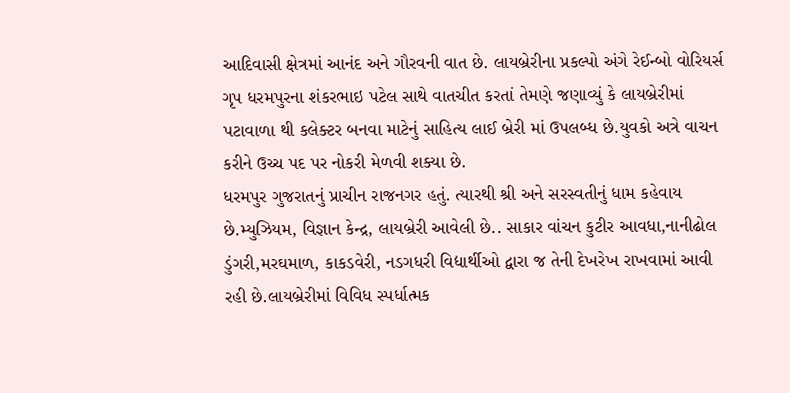આદિવાસી ક્ષેત્રમાં આનંદ અને ગૌરવની વાત છે. લાયબ્રેરીના પ્રકલ્પો અંગે રેઈન્બો વોરિયર્સ ગૃપ ધરમપુરના શંકરભાઇ પટેલ સાથે વાતચીત કરતાં તેમણે જણાવ્યું કે લાયબ્રેરીમાં પટાવાળા થી કલેક્ટર બનવા માટેનું સાહિત્ય લાઈ બ્રેરી માં ઉપલબ્ધ છે.યુવકો અત્રે વાચન કરીને ઉચ્ચ પદ પર નોકરી મેળવી શક્યા છે.
ધરમપુર ગુજરાતનું પ્રાચીન રાજનગર હતું. ત્યારથી શ્રી અને સરસ્વતીનું ધામ કહેવાય છે.મ્યુઝિયમ, વિજ્ઞાન કેન્દ્ર, લાયબ્રેરી આવેલી છે.. સાકાર વાંચન કુટીર આવધા,નાનીઢોલ ડુંગરી,મરઘમાળ, કાકડવેરી, નડગધરી વિદ્યાર્થીઓ દ્વારા જ તેની દેખરેખ રાખવામાં આવી રહી છે.લાયબ્રેરીમાં વિવિધ સ્પર્ધાત્મક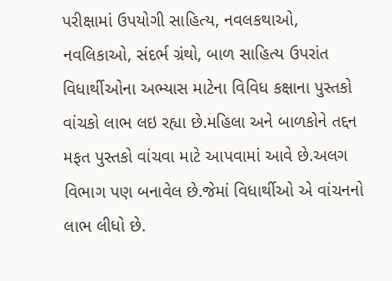પરીક્ષામાં ઉપયોગી સાહિત્ય, નવલકથાઓ, નવલિકાઓ, સંદર્ભ ગ્રંથો, બાળ સાહિત્ય ઉપરાંત વિધાર્થીઓના અભ્યાસ માટેના વિવિધ કક્ષાના પુસ્તકો વાંચકો લાભ લઇ રહ્યા છે.મહિલા અને બાળકોને તદ્દન મફત પુસ્તકો વાંચવા માટે આપવામાં આવે છે.અલગ વિભાગ પણ બનાવેલ છે.જેમાં વિધાર્થીઓ એ વાંચનનો લાભ લીધો છે.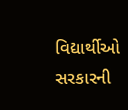વિદ્યાર્થીઓ સરકારની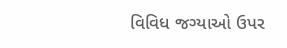વિવિધ જગ્યાઓ ઉપર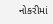નોકરીમાં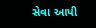સેવા આપી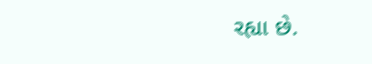રહ્યા છે.